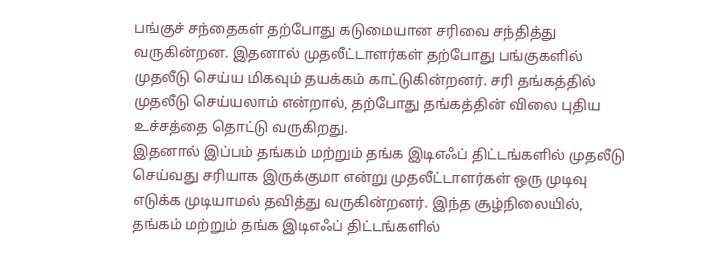பங்குச் சந்தைகள் தற்போது கடுமையான சரிவை சந்தித்து வருகின்றன. இதனால் முதலீட்டாளர்கள் தற்போது பங்குகளில் முதலீடு செய்ய மிகவும் தயக்கம் காட்டுகின்றனர். சரி தங்கத்தில் முதலீடு செய்யலாம் என்றால், தற்போது தங்கத்தின் விலை புதிய உச்சத்தை தொட்டு வருகிறது.
இதனால் இப்பம் தங்கம் மற்றும் தங்க இடிஎஃப் திட்டங்களில் முதலீடு செய்வது சரியாக இருக்குமா என்று முதலீட்டாளர்கள் ஒரு முடிவு எடுக்க முடியாமல் தவித்து வருகின்றனர். இந்த சூழ்நிலையில், தங்கம் மற்றும் தங்க இடிஎஃப் திட்டங்களில்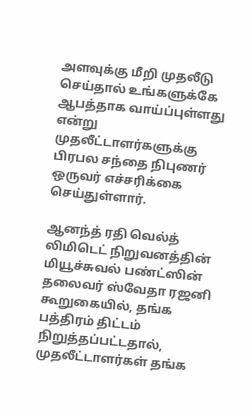அளவுக்கு மீறி முதலீடு செய்தால் உங்களுக்கே ஆபத்தாக வாய்ப்புள்ளது என்று முதலீட்டாளர்களுக்கு பிரபல சந்தை நிபுணர் ஒருவர் எச்சரிக்கை செய்துள்ளார்.

ஆனந்த் ரதி வெல்த் லிமிடெட் நிறுவனத்தின் மியூச்சுவல் பண்ட்ஸின் தலைவர் ஸ்வேதா ரஜனி கூறுகையில், தங்க பத்திரம் திட்டம் நிறுத்தப்பட்டதால், முதலீட்டாளர்கள் தங்க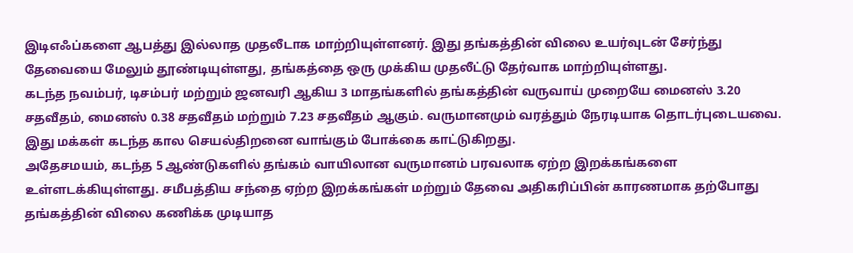இடிஎஃப்களை ஆபத்து இல்லாத முதலீடாக மாற்றியுள்ளனர். இது தங்கத்தின் விலை உயர்வுடன் சேர்ந்து தேவையை மேலும் தூண்டியுள்ளது, தங்கத்தை ஒரு முக்கிய முதலீட்டு தேர்வாக மாற்றியுள்ளது.
கடந்த நவம்பர், டிசம்பர் மற்றும் ஜனவரி ஆகிய 3 மாதங்களில் தங்கத்தின் வருவாய் முறையே மைனஸ் 3.20 சதவீதம், மைனஸ் 0.38 சதவீதம் மற்றும் 7.23 சதவீதம் ஆகும். வருமானமும் வரத்தும் நேரடியாக தொடர்புடையவை. இது மக்கள் கடந்த கால செயல்திறனை வாங்கும் போக்கை காட்டுகிறது.
அதேசமயம், கடந்த 5 ஆண்டுகளில் தங்கம் வாயிலான வருமானம் பரவலாக ஏற்ற இறக்கங்களை உள்ளடக்கியுள்ளது. சமீபத்திய சந்தை ஏற்ற இறக்கங்கள் மற்றும் தேவை அதிகரிப்பின் காரணமாக தற்போது தங்கத்தின் விலை கணிக்க முடியாத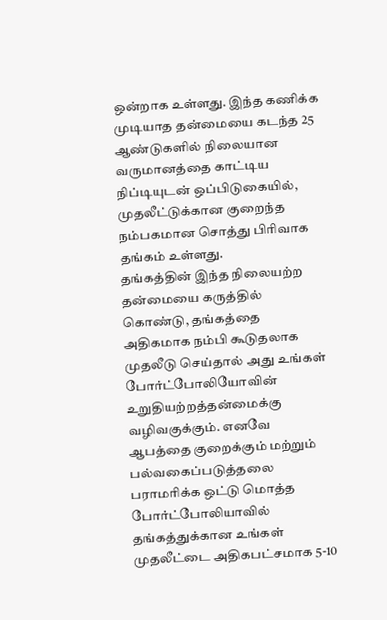ஒன்றாக உள்ளது. இந்த கணிக்க முடியாத தன்மையை கடந்த 25 ஆண்டுகளில் நிலையான வருமானத்தை காட்டிய நிப்டியுடன் ஒப்பிடுகையில், முதலீட்டுக்கான குறைந்த நம்பகமான சொத்து பிரிவாக தங்கம் உள்ளது.
தங்கத்தின் இந்த நிலையற்ற தன்மையை கருத்தில் கொண்டு, தங்கத்தை அதிகமாக நம்பி கூடுதலாக முதலீடு செய்தால் அது உங்கள் போர்ட்போலியோவின் உறுதியற்றத்தன்மைக்கு வழிவகுக்கும். எனவே ஆபத்தை குறைக்கும் மற்றும் பல்வகைப்படுத்தலை பராமரிக்க ஒட்டு மொத்த போர்ட்போலியாவில் தங்கத்துக்கான உங்கள் முதலீட்டை அதிகபட்சமாக 5-10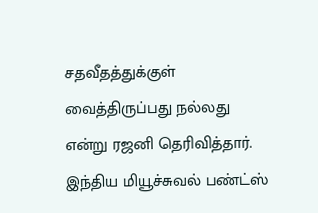சதவீதத்துக்குள் வைத்திருப்பது நல்லது என்று ரஜனி தெரிவித்தார்.
இந்திய மியூச்சுவல் பண்ட்ஸ்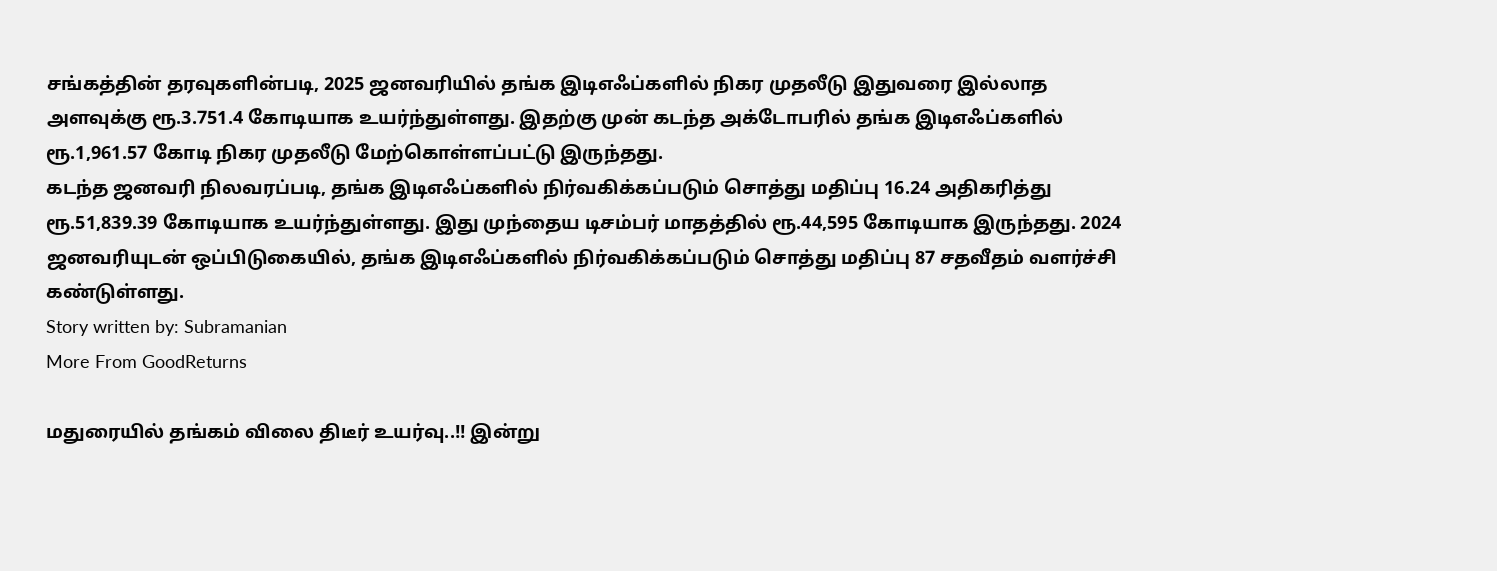சங்கத்தின் தரவுகளின்படி, 2025 ஜனவரியில் தங்க இடிஎஃப்களில் நிகர முதலீடு இதுவரை இல்லாத அளவுக்கு ரூ.3.751.4 கோடியாக உயர்ந்துள்ளது. இதற்கு முன் கடந்த அக்டோபரில் தங்க இடிஎஃப்களில் ரூ.1,961.57 கோடி நிகர முதலீடு மேற்கொள்ளப்பட்டு இருந்தது.
கடந்த ஜனவரி நிலவரப்படி, தங்க இடிஎஃப்களில் நிர்வகிக்கப்படும் சொத்து மதிப்பு 16.24 அதிகரித்து ரூ.51,839.39 கோடியாக உயர்ந்துள்ளது. இது முந்தைய டிசம்பர் மாதத்தில் ரூ.44,595 கோடியாக இருந்தது. 2024 ஜனவரியுடன் ஒப்பிடுகையில், தங்க இடிஎஃப்களில் நிர்வகிக்கப்படும் சொத்து மதிப்பு 87 சதவீதம் வளர்ச்சி கண்டுள்ளது.
Story written by: Subramanian
More From GoodReturns

மதுரையில் தங்கம் விலை திடீர் உயர்வு..!! இன்று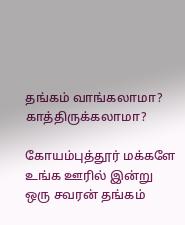தங்கம் வாங்கலாமா? காத்திருக்கலாமா?

கோயம்புத்தூர் மக்களே உங்க ஊரில் இன்று ஒரு சவரன் தங்கம்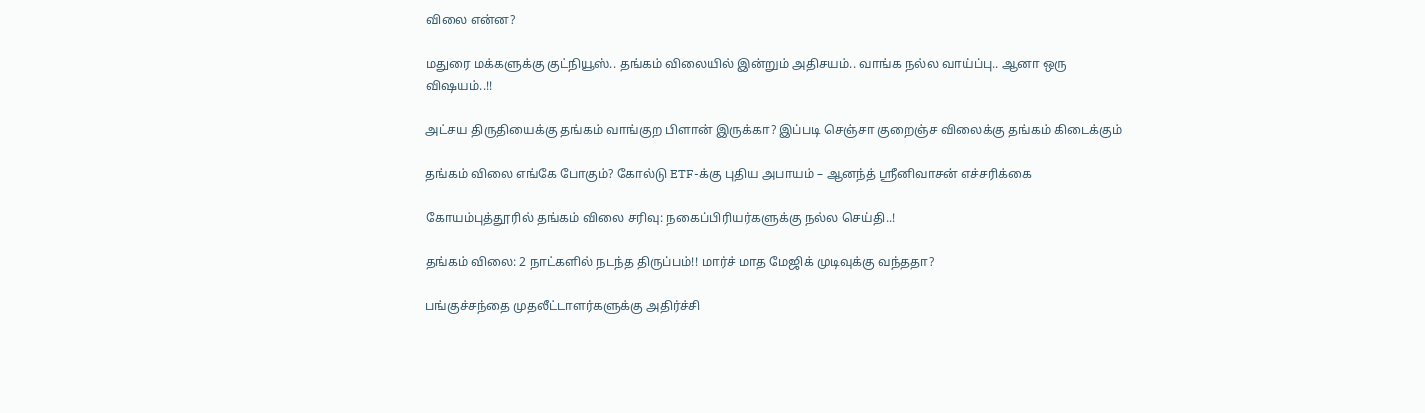விலை என்ன?

மதுரை மக்களுக்கு குட்நியூஸ்.. தங்கம் விலையில் இன்றும் அதிசயம்.. வாங்க நல்ல வாய்ப்பு.. ஆனா ஒரு விஷயம்..!!

அட்சய திருதியைக்கு தங்கம் வாங்குற பிளான் இருக்கா? இப்படி செஞ்சா குறைஞ்ச விலைக்கு தங்கம் கிடைக்கும்

தங்கம் விலை எங்கே போகும்? கோல்டு ETF-க்கு புதிய அபாயம் – ஆனந்த் ஸ்ரீனிவாசன் எச்சரிக்கை

கோயம்புத்தூரில் தங்கம் விலை சரிவு: நகைப்பிரியர்களுக்கு நல்ல செய்தி..!

தங்கம் விலை: 2 நாட்களில் நடந்த திருப்பம்!! மார்ச் மாத மேஜிக் முடிவுக்கு வந்ததா?

பங்குச்சந்தை முதலீட்டாளர்களுக்கு அதிர்ச்சி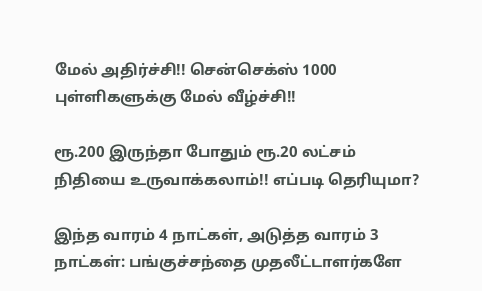மேல் அதிர்ச்சி!! சென்செக்ஸ் 1000 புள்ளிகளுக்கு மேல் வீழ்ச்சி!!

ரூ.200 இருந்தா போதும் ரூ.20 லட்சம் நிதியை உருவாக்கலாம்!! எப்படி தெரியுமா?

இந்த வாரம் 4 நாட்கள், அடுத்த வாரம் 3 நாட்கள்: பங்குச்சந்தை முதலீட்டாளர்களே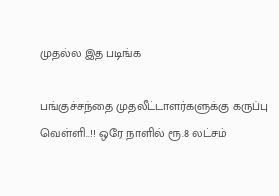முதல்ல இத படிங்க

பங்குச்சந்தை முதலீட்டாளர்களுக்கு கருப்பு வெள்ளி..!! ஒரே நாளில் ரூ.8 லட்சம்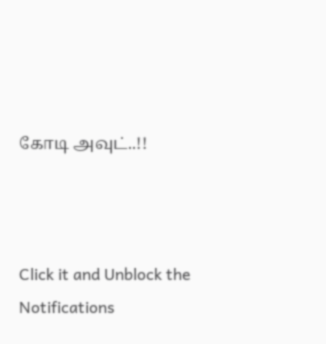கோடி அவுட்..!!



Click it and Unblock the Notifications